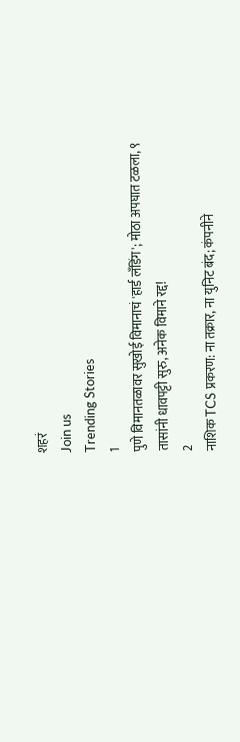शहरं
Join us
Trending Stories
1
पुणे विमानतळावर सुखोई विमानाचं 'हार्ड लँडिंग'; मोठा अपघात टळला, ९ तासांनी धावपट्टी सुरु, अनेक विमाने रद्द!
2
नाशिक TCS प्रकरण: ना तक्रार, ना युनिट बंद; कंपनीने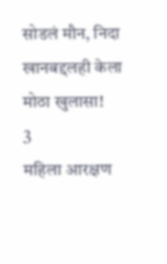सोडलं मौन, निदा खानबद्दलही केला मोठा खुलासा!
3
महिला आरक्षण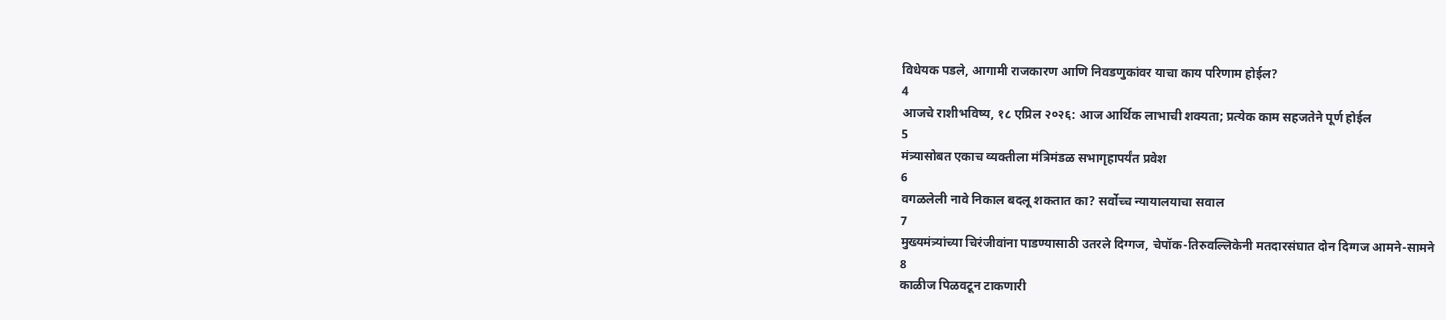विधेयक पडले, आगामी राजकारण आणि निवडणुकांवर याचा काय परिणाम होईल?
4
आजचे राशीभविष्य, १८ एप्रिल २०२६: आज आर्थिक लाभाची शक्यता; प्रत्येक काम सहजतेने पूर्ण होईल
5
मंत्र्यासोबत एकाच व्यक्तीला मंत्रिमंडळ सभागृहापर्यंत प्रवेश
6
वगळलेली नावे निकाल बदलू शकतात का? सर्वोच्च न्यायालयाचा सवाल
7
मुख्यमंत्र्यांच्या चिरंजीवांना पाडण्यासाठी उतरले दिग्गज, चेपॉक-तिरुवल्लिकेनी मतदारसंघात दोन दिग्गज आमने-सामने
8
काळीज पिळवटून टाकणारी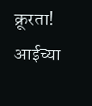क्रूरता! आईच्या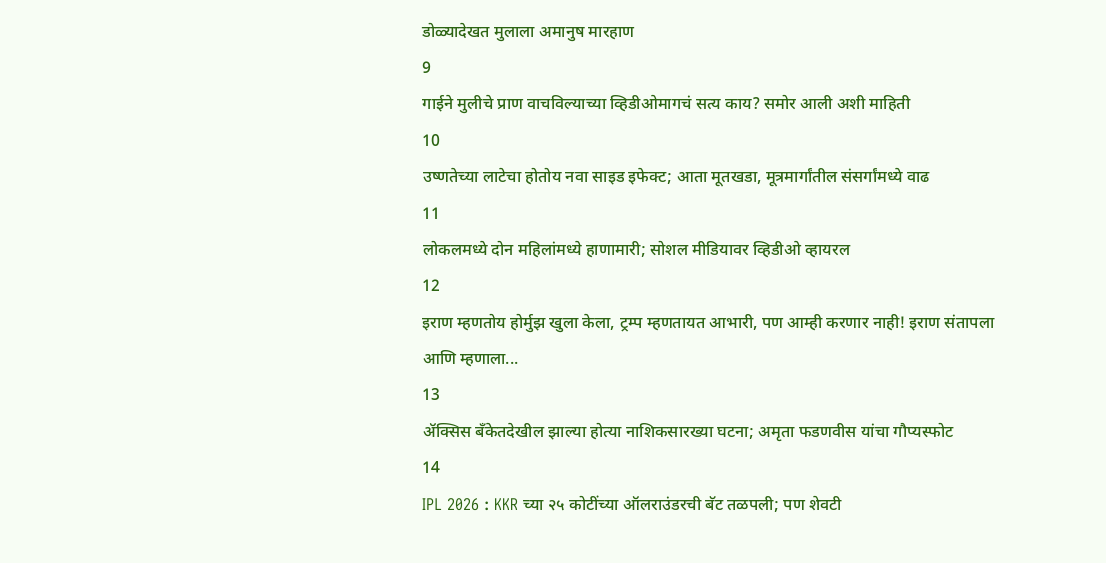डोळ्यादेखत मुलाला अमानुष मारहाण
9
गाईने मुलीचे प्राण वाचविल्याच्या व्हिडीओमागचं सत्य काय? समोर आली अशी माहिती
10
उष्णतेच्या लाटेचा होतोय नवा साइड इफेक्ट; आता मूतखडा, मूत्रमार्गांतील संसर्गांमध्ये वाढ
11
लोकलमध्ये दोन महिलांमध्ये हाणामारी; सोशल मीडियावर व्हिडीओ व्हायरल
12
इराण म्हणतोय होर्मुझ खुला केला, ट्रम्प म्हणतायत आभारी, पण आम्ही करणार नाही! इराण संतापला आणि म्हणाला...
13
ॲक्सिस बँकेतदेखील झाल्या होत्या नाशिकसारख्या घटना; अमृता फडणवीस यांचा गौप्यस्फोट
14
IPL 2026 : KKR च्या २५ कोटींच्या ऑलराउंडरची बॅट तळपली; पण शेवटी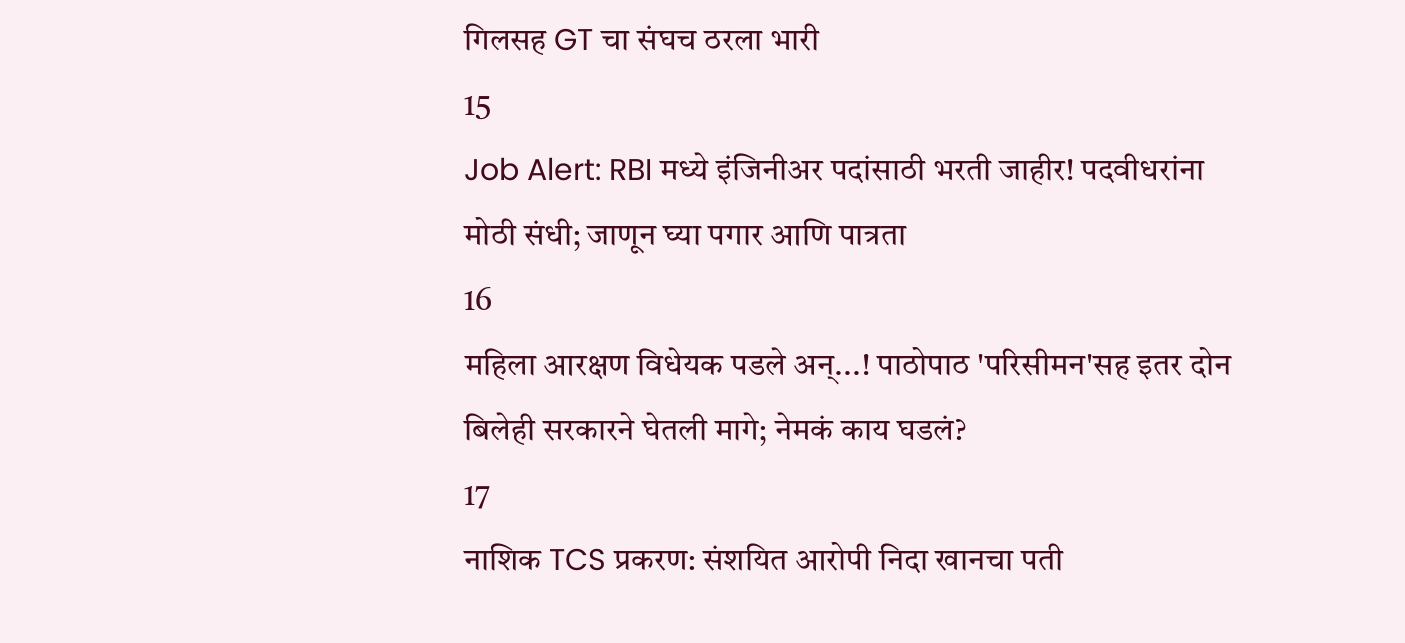गिलसह GT चा संघच ठरला भारी
15
Job Alert: RBI मध्ये इंजिनीअर पदांसाठी भरती जाहीर! पदवीधरांना मोठी संधी; जाणून घ्या पगार आणि पात्रता
16
महिला आरक्षण विधेयक पडले अन्...! पाठोपाठ 'परिसीमन'सह इतर दोन बिलेही सरकारने घेतली मागे; नेमकं काय घडलं?
17
नाशिक TCS प्रकरण: संशयित आरोपी निदा खानचा पती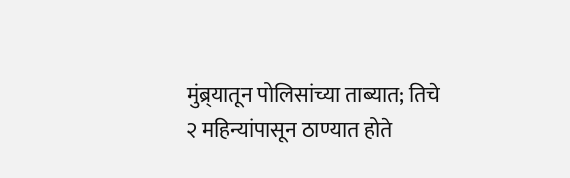मुंब्र्यातून पोलिसांच्या ताब्यात; तिचे २ महिन्यांपासून ठाण्यात होते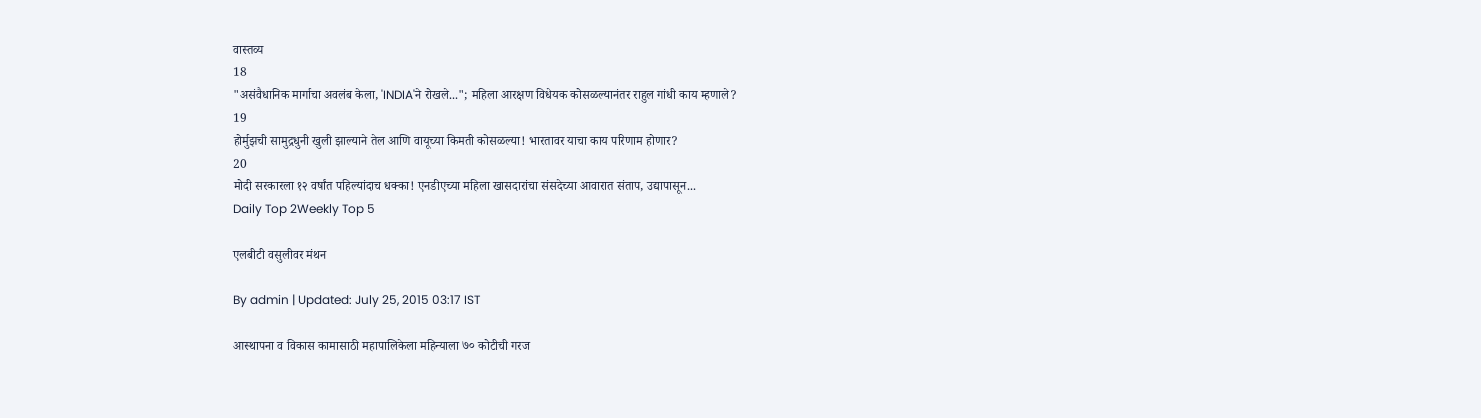वास्तव्य
18
"असंवैधानिक मार्गाचा अवलंब केला, 'INDIA'ने रोखले..."; महिला आरक्षण विधेयक कोसळल्यानंतर राहुल गांधी काय म्हणाले?
19
होर्मुझची सामुद्रधुनी खुली झाल्याने तेल आणि वायूच्या किमती कोसळल्या! भारतावर याचा काय परिणाम होणार?
20
मोदी सरकारला १२ वर्षांत पहिल्यांदाच धक्का! एनडीएच्या महिला खासदारांचा संसदेच्या आवारात संताप, उद्यापासून...
Daily Top 2Weekly Top 5

एलबीटी वसुलीवर मंथन

By admin | Updated: July 25, 2015 03:17 IST

आस्थापना व विकास कामासाठी महापालिकेला महिन्याला ७० कोटीची गरज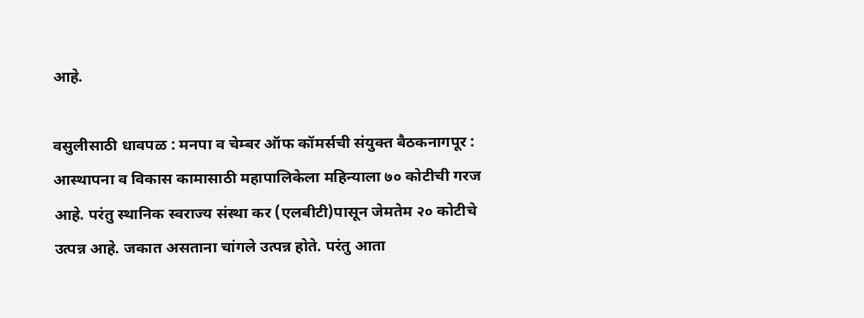आहे.

वसुलीसाठी धावपळ : मनपा व चेम्बर ऑफ कॉमर्सची संयुक्त बैठकनागपूर : आस्थापना व विकास कामासाठी महापालिकेला महिन्याला ७० कोटीची गरज आहे. परंतु स्थानिक स्वराज्य संस्था कर (एलबीटी)पासून जेमतेम २० कोटीचे उत्पन्न आहे. जकात असताना चांगले उत्पन्न होते. परंतु आता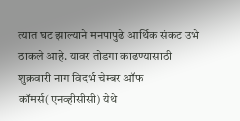त्यात घट झाल्याने मनपापुढे आर्थिक संकट उभे ठाकले आहे. यावर तोडगा काढण्यासाठी शुक्रवारी नाग विदर्भ चेम्बर ऑफ कॉमर्स(एनव्हीसीसी) येथे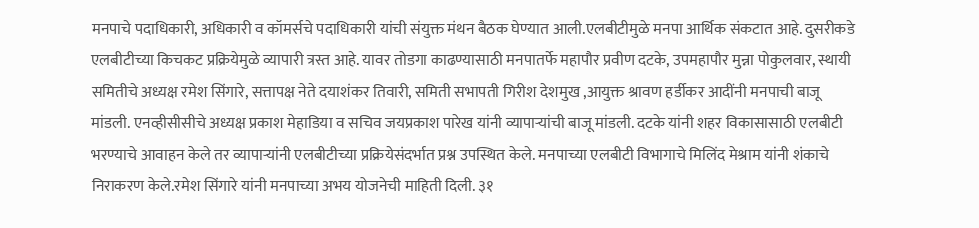मनपाचे पदाधिकारी, अधिकारी व कॉमर्सचे पदाधिकारी यांची संयुक्त मंथन बैठक घेण्यात आली.एलबीटीमुळे मनपा आर्थिक संकटात आहे. दुसरीकडे एलबीटीच्या किचकट प्रक्रियेमुळे व्यापारी त्रस्त आहे. यावर तोडगा काढण्यासाठी मनपातर्फे महापौर प्रवीण दटके, उपमहापौर मुन्ना पोकुलवार, स्थायी समितीचे अध्यक्ष रमेश सिंगारे, सत्तापक्ष नेते दयाशंकर तिवारी, समिती सभापती गिरीश देशमुख ,आयुक्त श्रावण हर्डीकर आदींनी मनपाची बाजू मांडली. एनव्हीसीसीचे अध्यक्ष प्रकाश मेहाडिया व सचिव जयप्रकाश पारेख यांनी व्यापाऱ्यांची बाजू मांडली. दटके यांनी शहर विकासासाठी एलबीटी भरण्याचे आवाहन केले तर व्यापाऱ्यांनी एलबीटीच्या प्रक्रियेसंदर्भात प्रश्न उपस्थित केले. मनपाच्या एलबीटी विभागाचे मिलिंद मेश्राम यांनी शंकाचे निराकरण केले.रमेश सिंगारे यांनी मनपाच्या अभय योजनेची माहिती दिली. ३१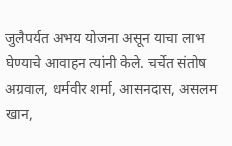जुलैपर्यत अभय योजना असून याचा लाभ घेण्याचे आवाहन त्यांनी केले. चर्चेत संतोष अग्रवाल, धर्मवीर शर्मा, आसनदास, असलम खान,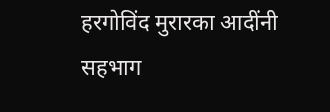हरगोविंद मुरारका आदींनी सहभाग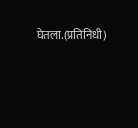घेतला.(प्रतिनिधी)